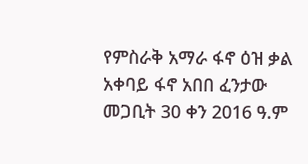የምስራቅ አማራ ፋኖ ዕዝ ቃል አቀባይ ፋኖ አበበ ፈንታው መጋቢት 30 ቀን 2016 ዓ.ም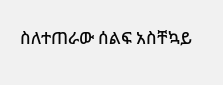ስለተጠራው ሰልፍ አስቸኳይ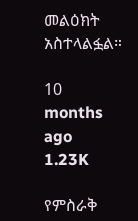መልዕክት አስተላልፏል።

10 months ago
1.23K

የምስራቅ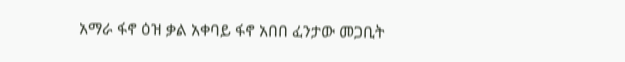አማራ ፋኖ ዕዝ ቃል አቀባይ ፋኖ አበበ ፈንታው መጋቢት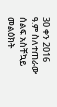30 ቀን 2016 ዓ.ም ስለተጠራው ሰልፍ አስቸኳይ መልዕክት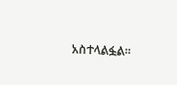አስተላልፏል።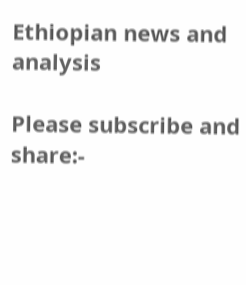Ethiopian news and analysis

Please subscribe and share:-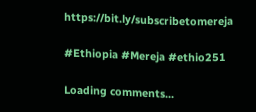https://bit.ly/subscribetomereja

#Ethiopia #Mereja #ethio251

Loading comments...